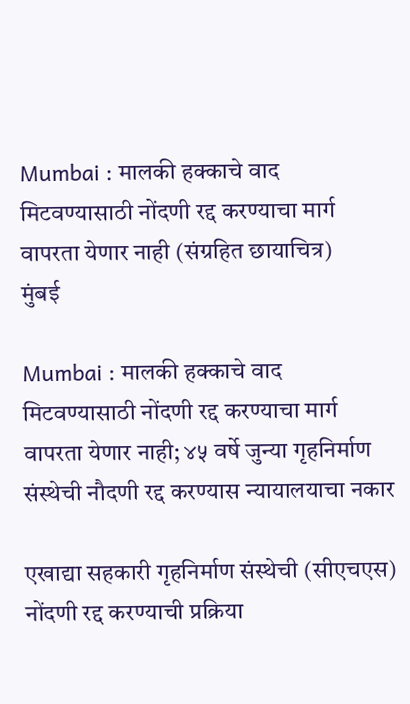Mumbai : मालकी हक्काचे वाद मिटवण्यासाठी नोंदणी रद्द करण्याचा मार्ग वापरता येणार नाही (संग्रहित छायाचित्र)
मुंबई

Mumbai : मालकी हक्काचे वाद मिटवण्यासाठी नोंदणी रद्द करण्याचा मार्ग वापरता येणार नाही; ४५ वर्षे जुन्या गृहनिर्माण संस्थेची नौदणी रद्द करण्यास न्यायालयाचा नकार

एखाद्या सहकारी गृहनिर्माण संस्थेची (सीएचएस) नोंदणी रद्द करण्याची प्रक्रिया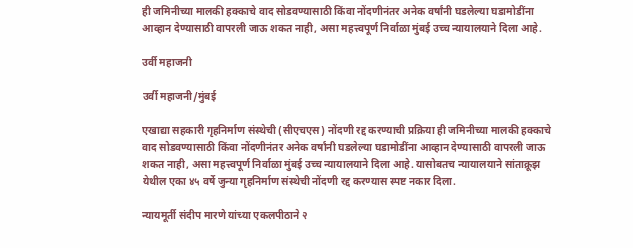ही जमिनीच्या मालकी हक्काचे वाद सोडवण्यासाठी किंवा नोंदणीनंतर अनेक वर्षांनी घडलेल्या घडामोडींना आव्हान देण्यासाठी वापरली जाऊ शकत नाही, असा महत्त्वपूर्ण निर्वाळा मुंबई उच्च न्यायालयाने दिला आहे.

उर्वी महाजनी

उर्वी महाजनी/मुंबई

एखाद्या सहकारी गृहनिर्माण संस्थेची (सीएचएस) नोंदणी रद्द करण्याची प्रक्रिया ही जमिनीच्या मालकी हक्काचे वाद सोडवण्यासाठी किंवा नोंदणीनंतर अनेक वर्षांनी घडलेल्या घडामोडींना आव्हान देण्यासाठी वापरली जाऊ शकत नाही, असा महत्त्वपूर्ण निर्वाळा मुंबई उच्च न्यायालयाने दिला आहे. यासोबतच न्यायालयाने सांताक्रूझ येथील एका ४५ वर्षे जुन्या गृहनिर्माण संस्थेची नोंदणी रद्द करण्यास स्पष्ट नकार दिला.

न्यायमूर्ती संदीप मारणे यांच्या एकलपीठाने २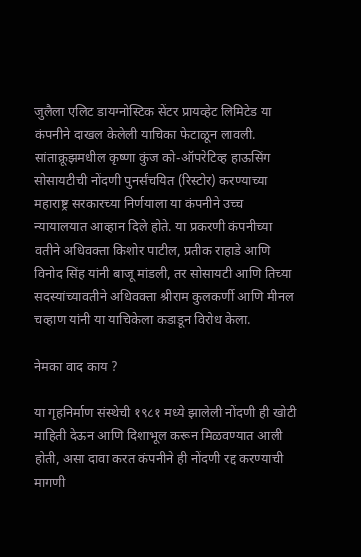जुलैला एलिट डायग्नोस्टिक सेंटर प्रायव्हेट लिमिटेड या कंपनीने दाखल केलेली याचिका फेटाळून लावली. सांताक्रूझमधील कृष्णा कुंज को-ऑपरेटिव्ह हाऊसिंग सोसायटीची नोंदणी पुनर्संचयित (रिस्टोर) करण्याच्या महाराष्ट्र सरकारच्या निर्णयाला या कंपनीने उच्च न्यायालयात आव्हान दिले होते. या प्रकरणी कंपनीच्या वतीने अधिवक्ता किशोर पाटील, प्रतीक राहाडे आणि विनोद सिंह यांनी बाजू मांडली, तर सोसायटी आणि तिच्या सदस्यांच्यावतीने अधिवक्ता श्रीराम कुलकर्णी आणि मीनल चव्हाण यांनी या याचिकेला कडाडून विरोध केला.

नेमका वाद काय ?

या गृहनिर्माण संस्थेची १९८१ मध्ये झालेली नोंदणी ही खोटी माहिती देऊन आणि दिशाभूल करून मिळवण्यात आली होती, असा दावा करत कंपनीने ही नोंदणी रद्द करण्याची मागणी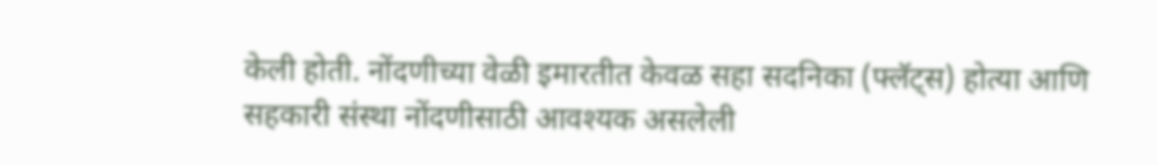केली होती. नोंदणीच्या वेळी इमारतीत केवळ सहा सदनिका (फ्लॅट्स) होत्या आणि सहकारी संस्था नोंदणीसाठी आवश्यक असलेली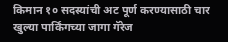किमान १० सदस्यांची अट पूर्ण करण्यासाठी चार खुल्या पार्किंगच्या जागा गॅरेज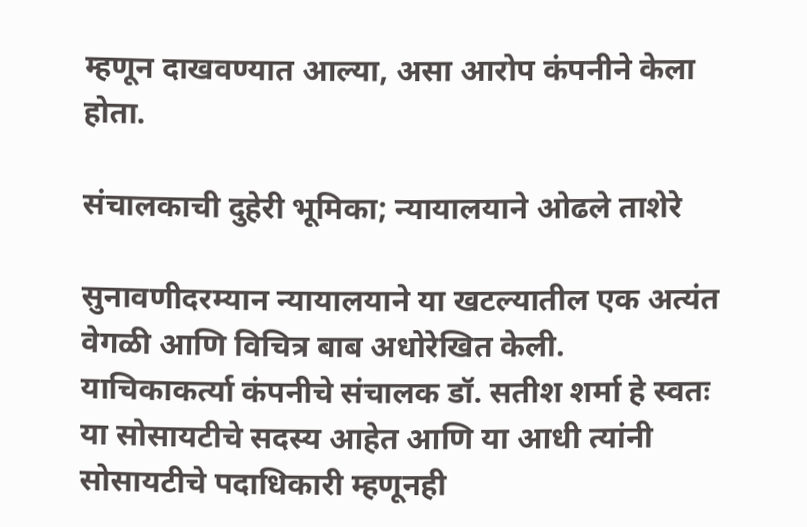म्हणून दाखवण्यात आल्या, असा आरोप कंपनीने केला होता.

संचालकाची दुहेरी भूमिका; न्यायालयाने ओढले ताशेरे

सुनावणीदरम्यान न्यायालयाने या खटल्यातील एक अत्यंत वेगळी आणि विचित्र बाब अधोरेखित केली. याचिकाकर्त्या कंपनीचे संचालक डॉ. सतीश शर्मा हे स्वतः या सोसायटीचे सदस्य आहेत आणि या आधी त्यांनी सोसायटीचे पदाधिकारी म्हणूनही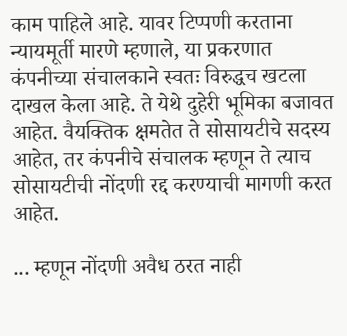काम पाहिले आहे. यावर टिप्पणी करताना न्यायमूर्ती मारणे म्हणाले, या प्रकरणात कंपनीच्या संचालकाने स्वतः विरुद्धच खटला दाखल केला आहे. ते येथे दुहेरी भूमिका बजावत आहेत. वैयक्तिक क्षमतेत ते सोसायटीचे सदस्य आहेत, तर कंपनीचे संचालक म्हणून ते त्याच सोसायटीची नोंदणी रद्द करण्याची मागणी करत आहेत.

... म्हणून नोंदणी अवैध ठरत नाही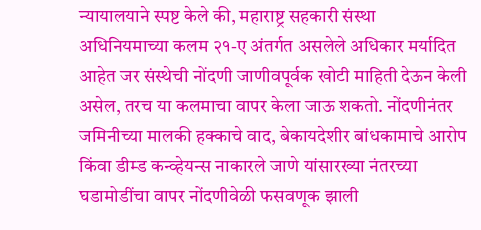न्यायालयाने स्पष्ट केले की, महाराष्ट्र सहकारी संस्था अधिनियमाच्या कलम २१-ए अंतर्गत असलेले अधिकार मर्यादित आहेत जर संस्थेची नोंदणी जाणीवपूर्वक खोटी माहिती देऊन केली असेल, तरच या कलमाचा वापर केला जाऊ शकतो. नोंदणीनंतर जमिनीच्या मालकी हक्काचे वाद, बेकायदेशीर बांधकामाचे आरोप किंवा डीम्ड कन्व्हेयन्स नाकारले जाणे यांसारख्या नंतरच्या घडामोडींचा वापर नोंदणीवेळी फसवणूक झाली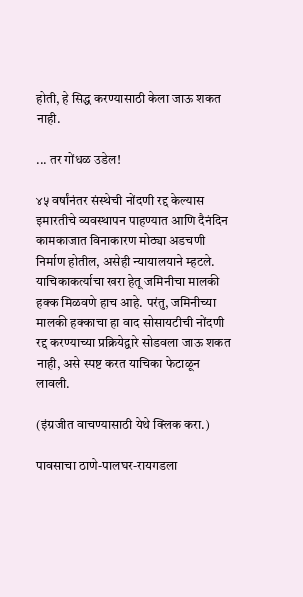होती, हे सिद्ध करण्यासाठी केला जाऊ शकत नाही.

... तर गोंधळ उडेल!

४५ वर्षांनंतर संस्थेची नोंदणी रद्द केल्यास इमारतीचे व्यवस्थापन पाहण्यात आणि दैनंदिन कामकाजात विनाकारण मोठ्या अडचणी निर्माण होतील, असेही न्यायालयाने म्हटले. याचिकाकर्त्याचा खरा हेतू जमिनीचा मालकी हक्क मिळवणे हाच आहे. परंतु, जमिनीच्या मालकी हक्काचा हा वाद सोसायटीची नोंदणी रद्द करण्याच्या प्रक्रियेद्वारे सोडवला जाऊ शकत नाही, असे स्पष्ट करत याचिका फेटाळून लावली.

(इंग्रजीत वाचण्यासाठी येथे क्लिक करा.)

पावसाचा ठाणे-पालघर-रायगडला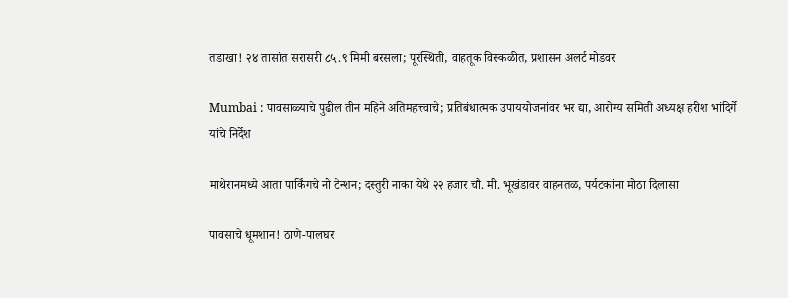तडाखा! २४ तासांत सरासरी ८५.९ मिमी बरसला; पूरस्थिती, वाहतूक विस्कळीत, प्रशासन अलर्ट मोडवर

Mumbai : पावसाळ्याचे पुढील तीन महिने अतिमहत्त्वाचे; प्रतिबंधात्मक उपाययोजनांवर भर द्या, आरोग्य समिती अध्यक्ष हरीश भांदिर्गे यांचे निर्देश

माथेरानमध्ये आता पार्किंगचे नो टेन्शन; दस्तुरी नाका येथे २२ हजार चौ. मी. भूखंडावर वाहनतळ, पर्यटकांना मोठा दिलासा

पावसाचे धूमशान! ठाणे-पालघर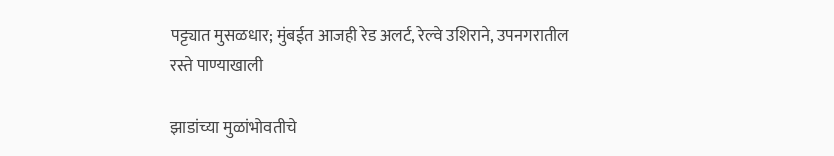पट्ट्यात मुसळधार; मुंबईत आजही रेड अलर्ट, रेल्वे उशिराने, उपनगरातील रस्ते पाण्याखाली

झाडांच्या मुळांभोवतीचे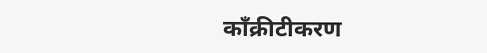काँक्रीटीकरण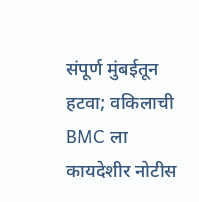संपूर्ण मुंबईतून हटवा; वकिलाची BMC ला कायदेशीर नोटीस